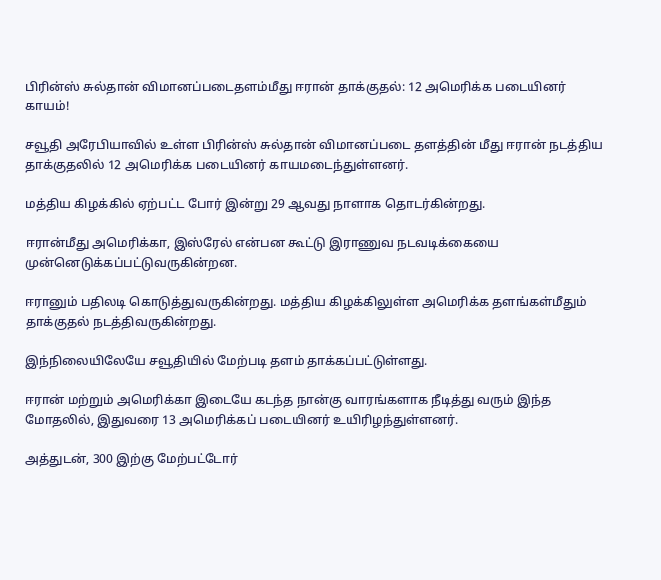பிரின்ஸ் சுல்தான் விமானப்படைதளம்மீது ஈரான் தாக்குதல்: 12 அமெரிக்க படையினர் காயம்!

சவூதி அரேபியாவில் உள்ள பிரின்ஸ் சுல்தான் விமானப்படை தளத்தின் மீது ஈரான் நடத்திய தாக்குதலில் 12 அமெரிக்க படையினர் காயமடைந்துள்ளனர்.

மத்திய கிழக்கில் ஏற்பட்ட போர் இன்று 29 ஆவது நாளாக தொடர்கின்றது.

ஈரான்மீது அமெரிக்கா, இஸ்ரேல் என்பன கூட்டு இராணுவ நடவடிக்கையை முன்னெடுக்கப்பட்டுவருகின்றன.

ஈரானும் பதிலடி கொடுத்துவருகின்றது. மத்திய கிழக்கிலுள்ள அமெரிக்க தளங்கள்மீதும் தாக்குதல் நடத்திவருகின்றது.

இந்நிலையிலேயே சவூதியில் மேற்படி தளம் தாக்கப்பட்டுள்ளது.

ஈரான் மற்றும் அமெரிக்கா இடையே கடந்த நான்கு வாரங்களாக நீடித்து வரும் இந்த மோதலில், இதுவரை 13 அமெரிக்கப் படையினர் உயிரிழந்துள்ளனர்.

அத்துடன், 300 இற்கு மேற்பட்டோர்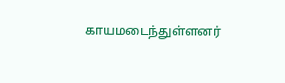காயமடைந்துள்ளனர்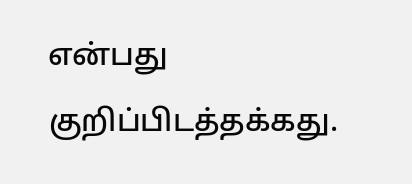என்பது குறிப்பிடத்தக்கது.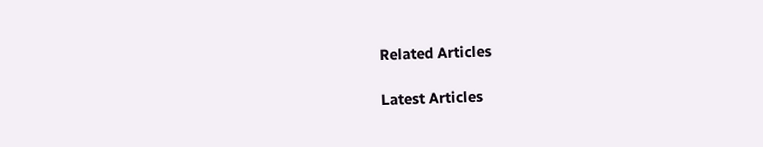Related Articles

Latest Articles